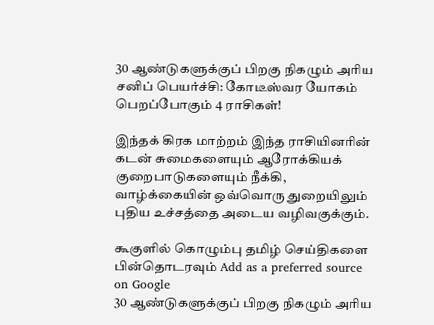30 ஆண்டுகளுக்குப் பிறகு நிகழும் அரிய சனிப் பெயர்ச்சி: கோடீஸ்வர யோகம் பெறப்போகும் 4 ராசிகள்!

இந்தக் கிரக மாற்றம் இந்த ராசியினரின் கடன் சுமைகளையும் ஆரோக்கியக் குறைபாடுகளையும் நீக்கி, வாழ்க்கையின் ஒவ்வொரு துறையிலும் புதிய உச்சத்தை அடைய வழிவகுக்கும்.

கூகுளில் கொழும்பு தமிழ் செய்திகளை பின்தொடரவும் Add as a preferred source on Google
30 ஆண்டுகளுக்குப் பிறகு நிகழும் அரிய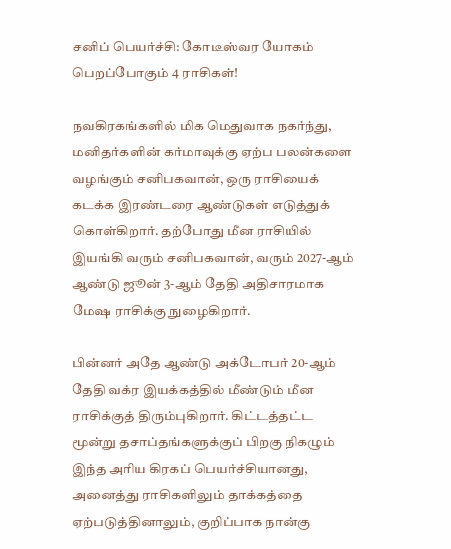சனிப் பெயர்ச்சி: கோடீஸ்வர யோகம் பெறப்போகும் 4 ராசிகள்!

நவகிரகங்களில் மிக மெதுவாக நகர்ந்து, மனிதர்களின் கர்மாவுக்கு ஏற்ப பலன்களை வழங்கும் சனிபகவான், ஒரு ராசியைக் கடக்க இரண்டரை ஆண்டுகள் எடுத்துக் கொள்கிறார். தற்போது மீன ராசியில் இயங்கி வரும் சனிபகவான், வரும் 2027-ஆம் ஆண்டு ஜூன் 3-ஆம் தேதி அதிசாரமாக மேஷ ராசிக்கு நுழைகிறார்.

பின்னர் அதே ஆண்டு அக்டோபர் 20-ஆம் தேதி வக்ர இயக்கத்தில் மீண்டும் மீன ராசிக்குத் திரும்புகிறார். கிட்டத்தட்ட மூன்று தசாப்தங்களுக்குப் பிறகு நிகழும் இந்த அரிய கிரகப் பெயர்ச்சியானது, அனைத்து ராசிகளிலும் தாக்கத்தை ஏற்படுத்தினாலும், குறிப்பாக நான்கு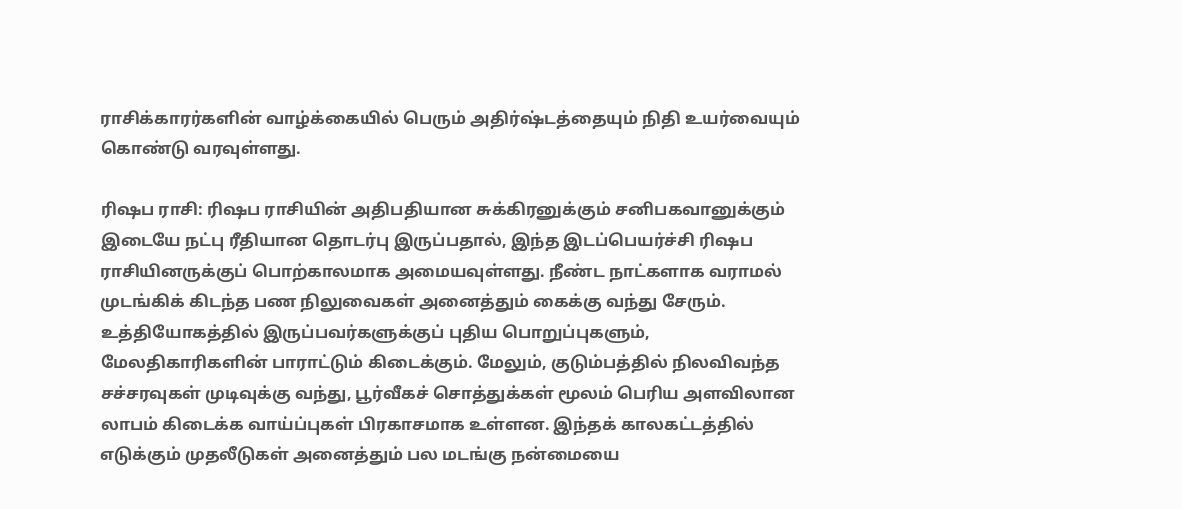ராசிக்காரர்களின் வாழ்க்கையில் பெரும் அதிர்ஷ்டத்தையும் நிதி உயர்வையும் கொண்டு வரவுள்ளது.

ரிஷப ராசி: ரிஷப ராசியின் அதிபதியான சுக்கிரனுக்கும் சனிபகவானுக்கும் இடையே நட்பு ரீதியான தொடர்பு இருப்பதால், இந்த இடப்பெயர்ச்சி ரிஷப ராசியினருக்குப் பொற்காலமாக அமையவுள்ளது. நீண்ட நாட்களாக வராமல் முடங்கிக் கிடந்த பண நிலுவைகள் அனைத்தும் கைக்கு வந்து சேரும். உத்தியோகத்தில் இருப்பவர்களுக்குப் புதிய பொறுப்புகளும், மேலதிகாரிகளின் பாராட்டும் கிடைக்கும். மேலும், குடும்பத்தில் நிலவிவந்த சச்சரவுகள் முடிவுக்கு வந்து, பூர்வீகச் சொத்துக்கள் மூலம் பெரிய அளவிலான லாபம் கிடைக்க வாய்ப்புகள் பிரகாசமாக உள்ளன. இந்தக் காலகட்டத்தில் எடுக்கும் முதலீடுகள் அனைத்தும் பல மடங்கு நன்மையை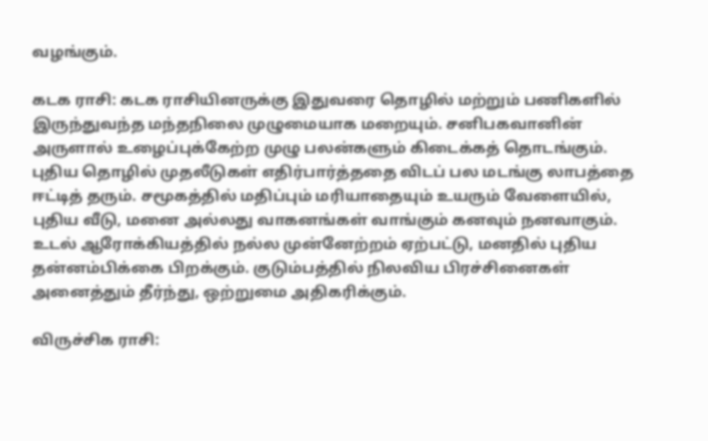வழங்கும்.

கடக ராசி: கடக ராசியினருக்கு இதுவரை தொழில் மற்றும் பணிகளில் இருந்துவந்த மந்தநிலை முழுமையாக மறையும். சனிபகவானின் அருளால் உழைப்புக்கேற்ற முழு பலன்களும் கிடைக்கத் தொடங்கும். புதிய தொழில் முதலீடுகள் எதிர்பார்த்ததை விடப் பல மடங்கு லாபத்தை ஈட்டித் தரும். சமூகத்தில் மதிப்பும் மரியாதையும் உயரும் வேளையில், புதிய வீடு, மனை அல்லது வாகனங்கள் வாங்கும் கனவும் நனவாகும். உடல் ஆரோக்கியத்தில் நல்ல முன்னேற்றம் ஏற்பட்டு, மனதில் புதிய தன்னம்பிக்கை பிறக்கும். குடும்பத்தில் நிலவிய பிரச்சினைகள் அனைத்தும் தீர்ந்து, ஒற்றுமை அதிகரிக்கும்.

விருச்சிக ராசி: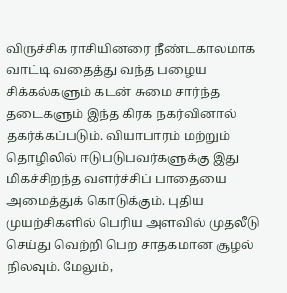விருச்சிக ராசியினரை நீண்டகாலமாக வாட்டி வதைத்து வந்த பழைய சிக்கல்களும் கடன் சுமை சார்ந்த தடைகளும் இந்த கிரக நகர்வினால் தகர்க்கப்படும். வியாபாரம் மற்றும் தொழிலில் ஈடுபடுபவர்களுக்கு இது மிகச்சிறந்த வளர்ச்சிப் பாதையை அமைத்துக் கொடுக்கும். புதிய முயற்சிகளில் பெரிய அளவில் முதலீடு செய்து வெற்றி பெற சாதகமான சூழல் நிலவும். மேலும்,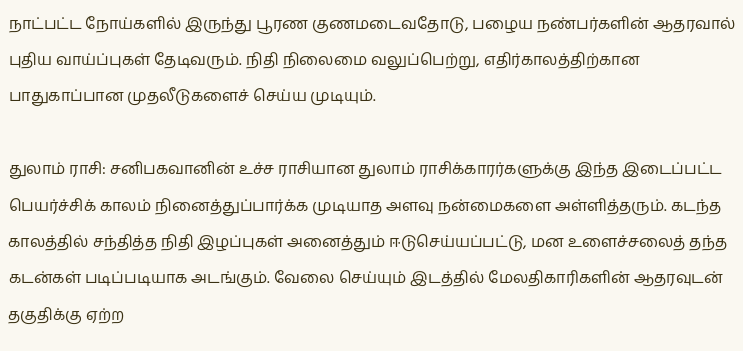நாட்பட்ட நோய்களில் இருந்து பூரண குணமடைவதோடு, பழைய நண்பர்களின் ஆதரவால் புதிய வாய்ப்புகள் தேடிவரும். நிதி நிலைமை வலுப்பெற்று, எதிர்காலத்திற்கான பாதுகாப்பான முதலீடுகளைச் செய்ய முடியும்.

துலாம் ராசி: சனிபகவானின் உச்ச ராசியான துலாம் ராசிக்காரர்களுக்கு இந்த இடைப்பட்ட பெயர்ச்சிக் காலம் நினைத்துப்பார்க்க முடியாத அளவு நன்மைகளை அள்ளித்தரும். கடந்த காலத்தில் சந்தித்த நிதி இழப்புகள் அனைத்தும் ஈடுசெய்யப்பட்டு, மன உளைச்சலைத் தந்த கடன்கள் படிப்படியாக அடங்கும். வேலை செய்யும் இடத்தில் மேலதிகாரிகளின் ஆதரவுடன் தகுதிக்கு ஏற்ற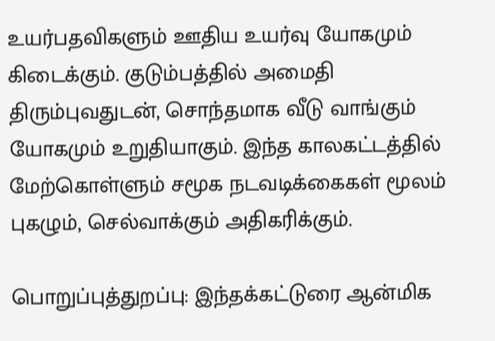உயர்பதவிகளும் ஊதிய உயர்வு யோகமும் கிடைக்கும். குடும்பத்தில் அமைதி திரும்புவதுடன், சொந்தமாக வீடு வாங்கும் யோகமும் உறுதியாகும். இந்த காலகட்டத்தில் மேற்கொள்ளும் சமூக நடவடிக்கைகள் மூலம் புகழும், செல்வாக்கும் அதிகரிக்கும்.

பொறுப்புத்துறப்பு: இந்தக்கட்டுரை ஆன்மிக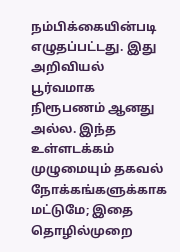நம்பிக்கையின்படி எழுதப்பட்டது. இது அறிவியல் பூர்வமாக நிரூபணம் ஆனது அல்ல. இந்த உள்ளடக்கம் முழுமையும் தகவல் நோக்கங்களுக்காக மட்டுமே; இதை தொழில்முறை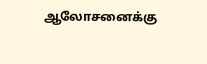ஆலோசனைக்கு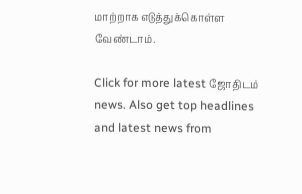மாற்றாக எடுத்துக்கொள்ள வேண்டாம்.

Click for more latest ஜோதிடம் news. Also get top headlines and latest news from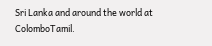Sri Lanka and around the world at ColomboTamil.